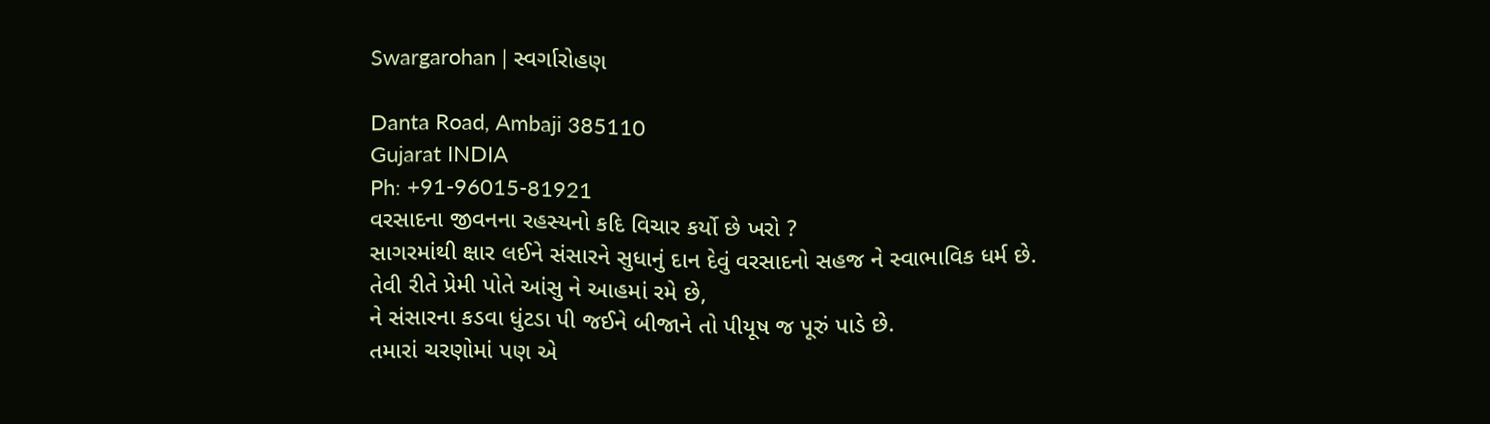Swargarohan | સ્વર્ગારોહણ

Danta Road, Ambaji 385110
Gujarat INDIA
Ph: +91-96015-81921
વરસાદના જીવનના રહસ્યનો કદિ વિચાર કર્યો છે ખરો ?
સાગરમાંથી ક્ષાર લઈને સંસારને સુધાનું દાન દેવું વરસાદનો સહજ ને સ્વાભાવિક ધર્મ છે.
તેવી રીતે પ્રેમી પોતે આંસુ ને આહમાં રમે છે,
ને સંસારના કડવા ધુંટડા પી જઈને બીજાને તો પીયૂષ જ પૂરું પાડે છે.
તમારાં ચરણોમાં પણ એ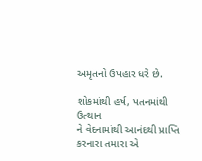અમૃતનો ઉપહાર ધરે છે.

શોકમાંથી હર્ષ, પતનમાંથી ઉત્થાન
ને વેદનામાંથી આનંદથી પ્રાપ્તિ કરનારા તમારા એ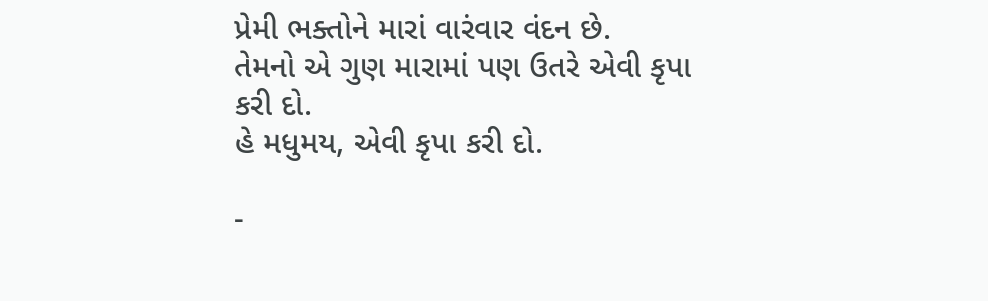પ્રેમી ભક્તોને મારાં વારંવાર વંદન છે.
તેમનો એ ગુણ મારામાં પણ ઉતરે એવી કૃપા કરી દો.
હે મધુમય, એવી કૃપા કરી દો.

-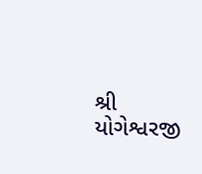શ્રી યોગેશ્વરજી